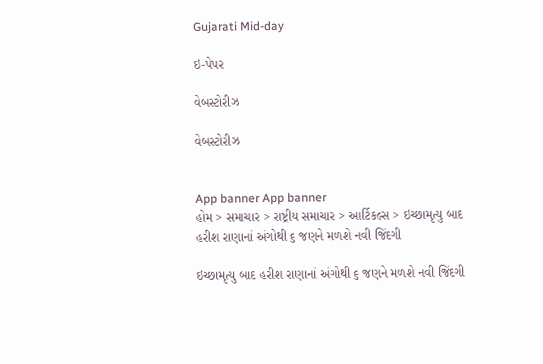Gujarati Mid-day

ઇ-પેપર

વેબસ્ટોરીઝ

વેબસ્ટોરીઝ


App banner App banner
હોમ > સમાચાર > રાષ્ટ્રીય સમાચાર > આર્ટિકલ્સ > ઇચ્છામૃત્યુ બાદ હરીશ રાણાનાં અંગોથી ૬ જણને મળશે નવી જિંદગી

ઇચ્છામૃત્યુ બાદ હરીશ રાણાનાં અંગોથી ૬ જણને મળશે નવી જિંદગી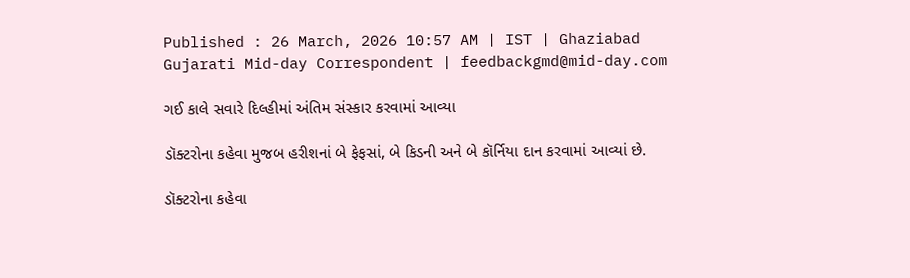Published : 26 March, 2026 10:57 AM | IST | Ghaziabad
Gujarati Mid-day Correspondent | feedbackgmd@mid-day.com

ગઈ કાલે સવારે દિલ્હીમાં અંતિમ સંસ્કાર કરવામાં આવ્યા

ડૉક્ટરોના કહેવા મુજબ હરીશનાં બે ફેફસાં, બે કિડની અને બે કૉર્નિયા દાન કરવામાં આવ્યાં છે.

ડૉક્ટરોના કહેવા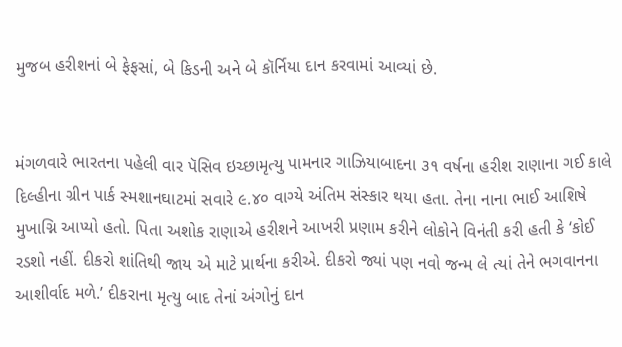મુજબ હરીશનાં બે ફેફસાં, બે કિડની અને બે કૉર્નિયા દાન કરવામાં આવ્યાં છે.


મંગળવારે ભારતના પહેલી વાર પૅસિવ ઇચ્છામૃત્યુ પામનાર ગાઝિયાબાદના ૩૧ વર્ષના હરીશ રાણાના ગઈ કાલે દિલ્હીના ગ્રીન પાર્ક સ્મશાનઘાટમાં સવારે ૯.૪૦ વાગ્યે અંતિમ સંસ્કાર થયા હતા. તેના નાના ભાઈ આશિષે મુખાગ્નિ આપ્યો હતો. પિતા અશોક રાણાએ હરીશને આખરી પ્રણામ કરીને લોકોને વિનંતી કરી હતી કે ‘કોઈ રડશો નહીં. દીકરો શાંતિથી જાય એ માટે પ્રાર્થના કરીએ. દીકરો જ્યાં પણ નવો જન્મ લે ત્યાં તેને ભગવાનના આશીર્વાદ મળે.’ દીકરાના મૃત્યુ બાદ તેનાં અંગોનું દાન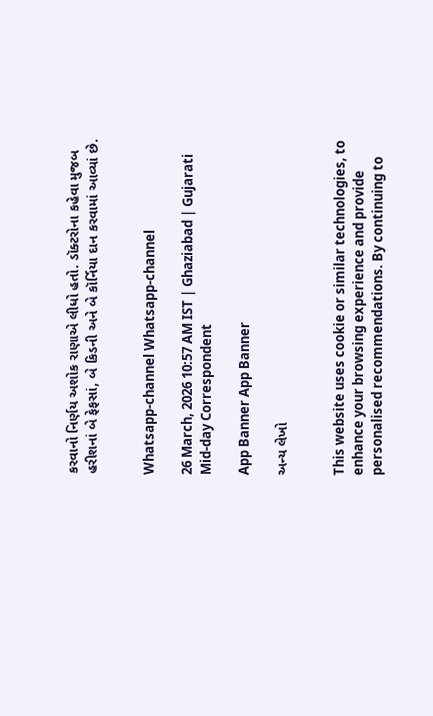કરવાનો નિર્ણય અશોક રાણાએ લીધો હતો. ડૉક્ટરોના કહેવા મુજબ હરીશનાં બે ફેફસાં, બે કિડની અને બે કૉર્નિયા દાન કરવામાં આવ્યાં છે.


Whatsapp-channel Whatsapp-channel

26 March, 2026 10:57 AM IST | Ghaziabad | Gujarati Mid-day Correspondent

App Banner App Banner

અન્ય લેખો


This website uses cookie or similar technologies, to enhance your browsing experience and provide personalised recommendations. By continuing to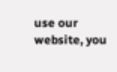use our website, you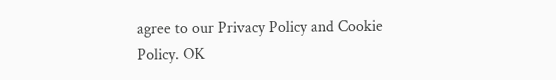agree to our Privacy Policy and Cookie Policy. OK